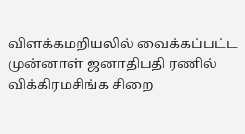விளக்கமறியலில் வைக்கப்பட்ட முன்னாள் ஜனாதிபதி ரணில் விக்கிரமசிங்க சிறை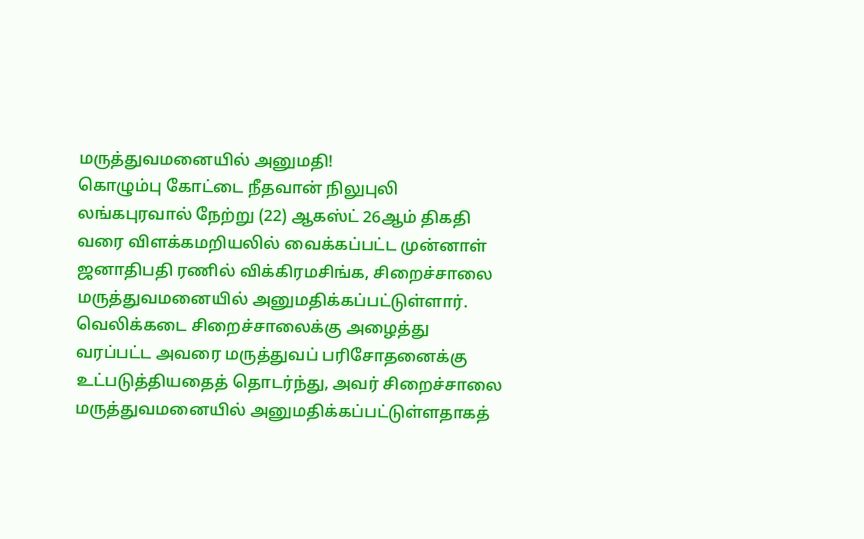மருத்துவமனையில் அனுமதி!
கொழும்பு கோட்டை நீதவான் நிலுபுலி லங்கபுரவால் நேற்று (22) ஆகஸ்ட் 26ஆம் திகதி வரை விளக்கமறியலில் வைக்கப்பட்ட முன்னாள் ஜனாதிபதி ரணில் விக்கிரமசிங்க, சிறைச்சாலை மருத்துவமனையில் அனுமதிக்கப்பட்டுள்ளார்.
வெலிக்கடை சிறைச்சாலைக்கு அழைத்து வரப்பட்ட அவரை மருத்துவப் பரிசோதனைக்கு உட்படுத்தியதைத் தொடர்ந்து, அவர் சிறைச்சாலை மருத்துவமனையில் அனுமதிக்கப்பட்டுள்ளதாகத்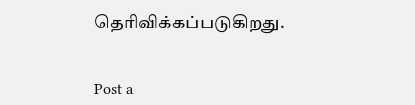தெரிவிக்கப்படுகிறது.


Post a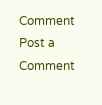Comment
Post a Comment